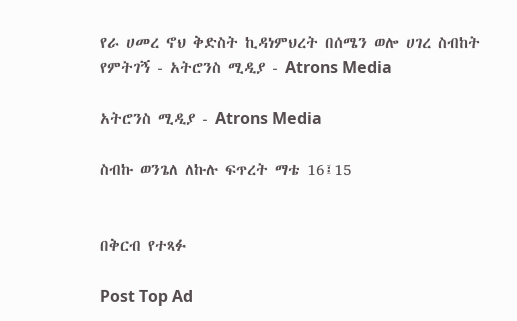የራ ሀመረ ኖህ ቅድስት ኪዳነምህረት በሰሜን ወሎ ሀገረ ስብከት የምትገኝ - አትሮንስ ሚዲያ - Atrons Media

አትሮንስ ሚዲያ - Atrons Media

ስብኩ ወንጌለ ለኩሉ ፍጥረት ማቴ 16፤15


በቅርብ የተጻፉ

Post Top Ad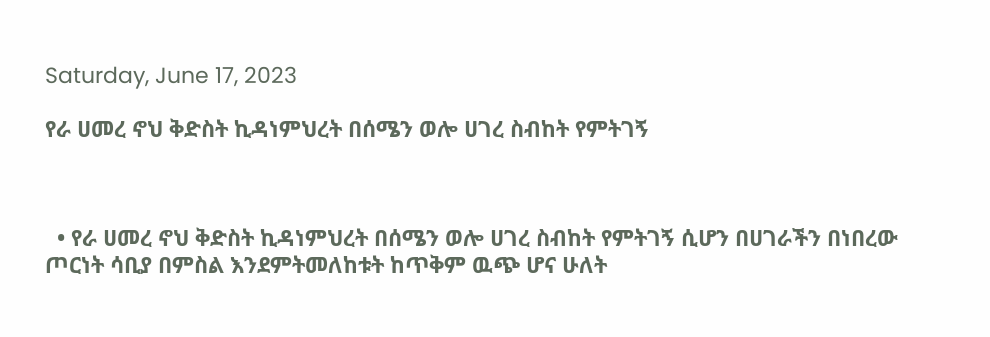Saturday, June 17, 2023

የራ ሀመረ ኖህ ቅድስት ኪዳነምህረት በሰሜን ወሎ ሀገረ ስብከት የምትገኝ



  • የራ ሀመረ ኖህ ቅድስት ኪዳነምህረት በሰሜን ወሎ ሀገረ ስብከት የምትገኝ ሲሆን በሀገራችን በነበረው ጦርነት ሳቢያ በምስል እንደምትመለከቱት ከጥቅም ዉጭ ሆና ሁለት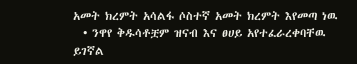አመት ክረምት አሳልፋ ሶስተኛ አመት ክረምት እየመጣ ነዉ
  • ንዋየ ቅዱሳቶቿም ዝናብ እና ፀሀይ አየተፈራረቀባቸዉ ይገኛል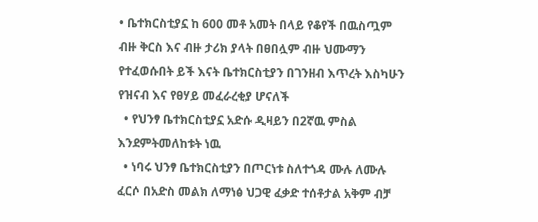• ቤተክርስቲያኗ ከ 600 መቶ አመት በላይ የቆየች በዉስጧም ብዙ ቅርስ እና ብዙ ታሪክ ያላት በፀበሏም ብዙ ህሙማን የተፈወሱበት ይች እናት ቤተክርስቲያን በገንዘብ እጥረት እስካሁን የዝናብ እና የፀሃይ መፈራረቂያ ሆናለች
  • የህንፃ ቤተክርስቲያኗ አድሱ ዲዛይን በ2ኛዉ ምስል እንደምትመለከቱት ነዉ
  • ነባሩ ህንፃ ቤተክርስቲያን በጦርነቱ ስለተጎዳ ሙሉ ለሙሉ ፈርሶ በአድስ መልክ ለማነፅ ህጋዊ ፈቃድ ተሰቶታል አቅም ብቻ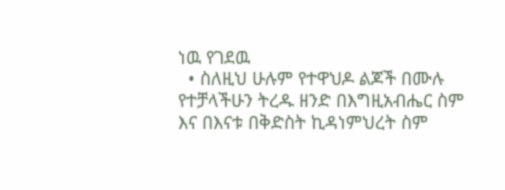ነዉ የገደዉ
  • ስለዚህ ሁሉም የተዋህዶ ልጆች በሙሉ የተቻላችሁን ትረዱ ዘንድ በእግዚአብሔር ስም እና በእናቱ በቅድስት ኪዳነምህረት ስም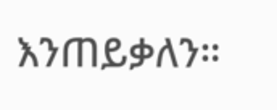እንጠይቃለን።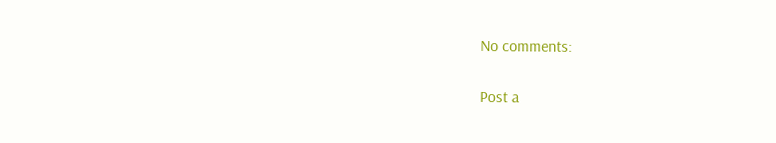No comments:

Post a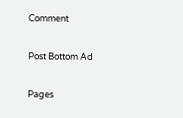Comment

Post Bottom Ad

Pages